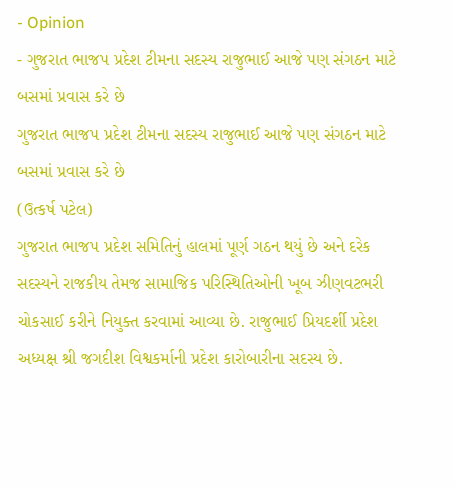- Opinion
- ગુજરાત ભાજપ પ્રદેશ ટીમના સદસ્ય રાજુભાઈ આજે પણ સંગઠન માટે બસમાં પ્રવાસ કરે છે
ગુજરાત ભાજપ પ્રદેશ ટીમના સદસ્ય રાજુભાઈ આજે પણ સંગઠન માટે બસમાં પ્રવાસ કરે છે
(ઉત્કર્ષ પટેલ)
ગુજરાત ભાજપ પ્રદેશ સમિતિનું હાલમાં પૂર્ણ ગઠન થયું છે અને દરેક સદસ્યને રાજકીય તેમજ સામાજિક પરિસ્થિતિઓની ખૂબ ઝીણવટભરી ચોકસાઈ કરીને નિયુક્ત કરવામાં આવ્યા છે. રાજુભાઈ પ્રિયદર્શી પ્રદેશ અધ્યક્ષ શ્રી જગદીશ વિશ્વકર્માની પ્રદેશ કારોબારીના સદસ્ય છે.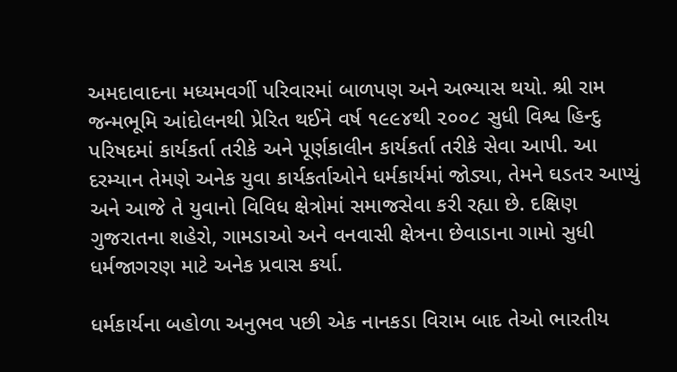અમદાવાદના મધ્યમવર્ગી પરિવારમાં બાળપણ અને અભ્યાસ થયો. શ્રી રામ જન્મભૂમિ આંદોલનથી પ્રેરિત થઈને વર્ષ ૧૯૯૪થી ૨૦૦૮ સુધી વિશ્વ હિન્દુ પરિષદમાં કાર્યકર્તા તરીકે અને પૂર્ણકાલીન કાર્યકર્તા તરીકે સેવા આપી. આ દરમ્યાન તેમણે અનેક યુવા કાર્યકર્તાઓને ધર્મકાર્યમાં જોડ્યા, તેમને ઘડતર આપ્યું અને આજે તે યુવાનો વિવિધ ક્ષેત્રોમાં સમાજસેવા કરી રહ્યા છે. દક્ષિણ ગુજરાતના શહેરો, ગામડાઓ અને વનવાસી ક્ષેત્રના છેવાડાના ગામો સુધી ધર્મજાગરણ માટે અનેક પ્રવાસ કર્યા.

ધર્મકાર્યના બહોળા અનુભવ પછી એક નાનકડા વિરામ બાદ તેઓ ભારતીય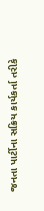જનતા પાર્ટીના સક્રિય કાર્યકર્તા તરીકે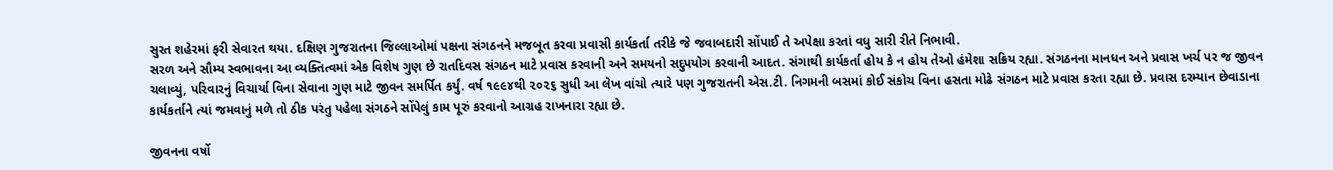સુરત શહેરમાં ફરી સેવારત થયા. દક્ષિણ ગુજરાતના જિલ્લાઓમાં પક્ષના સંગઠનને મજબૂત કરવા પ્રવાસી કાર્યકર્તા તરીકે જે જવાબદારી સોંપાઈ તે અપેક્ષા કરતાં વધુ સારી રીતે નિભાવી.
સરળ અને સૌમ્ય સ્વભાવના આ વ્યક્તિત્વમાં એક વિશેષ ગુણ છે રાતદિવસ સંગઠન માટે પ્રવાસ કરવાની અને સમયનો સદુપયોગ કરવાની આદત. સંગાથી કાર્યકર્તા હોય કે ન હોય તેઓ હંમેશા સક્રિય રહ્યા. સંગઠનના માનધન અને પ્રવાસ ખર્ચ પર જ જીવન ચલાવ્યું, પરિવારનું વિચાર્યા વિના સેવાના ગુણ માટે જીવન સમર્પિત કર્યું. વર્ષ ૧૯૯૪થી ૨૦૨૬ સુધી આ લેખ વાંચો ત્યારે પણ ગુજરાતની એસ.ટી. નિગમની બસમાં કોઈ સંકોચ વિના હસતા મોઢે સંગઠન માટે પ્રવાસ કરતા રહ્યા છે. પ્રવાસ દરમ્યાન છેવાડાના કાર્યકર્તાને ત્યાં જમવાનું મળે તો ઠીક પરંતુ પહેલા સંગઠને સોંપેલું કામ પૂરું કરવાનો આગ્રહ રાખનારા રહ્યા છે.

જીવનના વર્ષો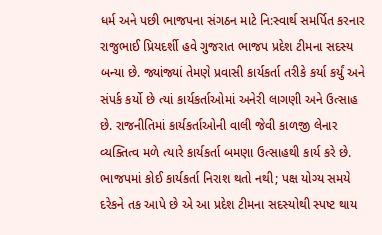ધર્મ અને પછી ભાજપના સંગઠન માટે નિ:સ્વાર્થ સમર્પિત કરનાર રાજુભાઈ પ્રિયદર્શી હવે ગુજરાત ભાજપ પ્રદેશ ટીમના સદસ્ય બન્યા છે. જ્યાંજ્યાં તેમણે પ્રવાસી કાર્યકર્તા તરીકે કર્યા કર્યું અને સંપર્ક કર્યો છે ત્યાં કાર્યકર્તાઓમાં અનેરી લાગણી અને ઉત્સાહ છે. રાજનીતિમાં કાર્યકર્તાઓની વાલી જેવી કાળજી લેનાર વ્યક્તિત્વ મળે ત્યારે કાર્યકર્તા બમણા ઉત્સાહથી કાર્ય કરે છે. ભાજપમાં કોઈ કાર્યકર્તા નિરાશ થતો નથી; પક્ષ યોગ્ય સમયે દરેકને તક આપે છે એ આ પ્રદેશ ટીમના સદસ્યોથી સ્પષ્ટ થાય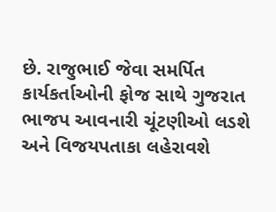છે. રાજુભાઈ જેવા સમર્પિત કાર્યકર્તાઓની ફોજ સાથે ગુજરાત ભાજપ આવનારી ચૂંટણીઓ લડશે અને વિજયપતાકા લહેરાવશે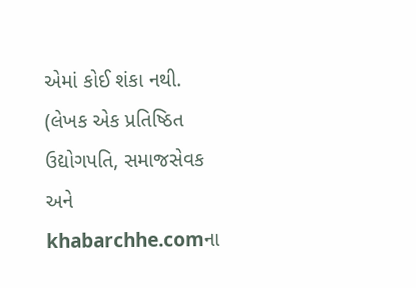એમાં કોઈ શંકા નથી.
(લેખક એક પ્રતિષ્ઠિત ઉદ્યોગપતિ, સમાજસેવક અને khabarchhe.comના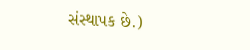સંસ્થાપક છે.)